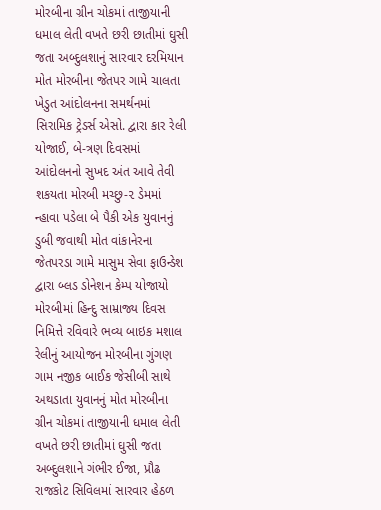મોરબીના ગ્રીન ચોકમાં તાજીયાની ધમાલ લેતી વખતે છરી છાતીમાં ઘુસી જતા અબ્દુલશાનું સારવાર દરમિયાન મોત મોરબીના જેતપર ગામે ચાલતા ખેડુત આંદોલનના સમર્થનમાં સિરામિક ટ્રેડર્સ એસો. દ્વારા કાર રેલી યોજાઈ, બે-ત્રણ દિવસમાં આંદોલનનો સુખદ અંત આવે તેવી શકયતા મોરબી મચ્છુ-૨ ડેમમાં ન્હાવા પડેલા બે પૈકી એક યુવાનનું ડુબી જવાથી મોત વાંકાનેરના જેતપરડા ગામે માસુમ સેવા ફાઉન્ડેશ દ્વારા બ્લડ ડોનેશન કેમ્પ યોજાયો મોરબીમાં હિન્દુ સામ્રાજ્ય દિવસ નિમિત્તે રવિવારે ભવ્ય બાઇક મશાલ રેલીનું આયોજન મોરબીના ગુંગણ ગામ નજીક બાઈક જેસીબી સાથે અથડાતા યુવાનનું મોત મોરબીના ગ્રીન ચોકમાં તાજીયાની ધમાલ લેતી વખતે છરી છાતીમાં ઘુસી જતા અબ્દુલશાને ગંભીર ઈજા, પ્રૌઢ રાજકોટ સિવિલમાં સારવાર હેઠળ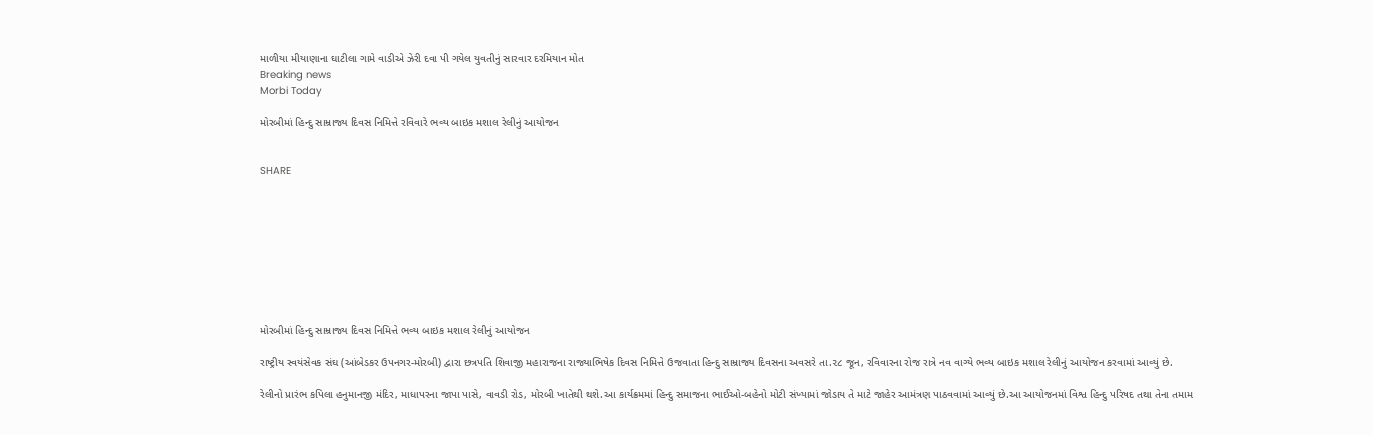માળીયા મીયાણાના ઘાટીલા ગામે વાડીએ ઝેરી દવા પી ગયેલ યુવતીનું સારવાર દરમિયાન મોત
Breaking news
Morbi Today

મોરબીમાં હિન્દુ સામ્રાજ્ય દિવસ નિમિત્તે રવિવારે ભવ્ય બાઇક મશાલ રેલીનું આયોજન


SHARE









મોરબીમાં હિન્દુ સામ્રાજ્ય દિવસ નિમિત્તે ભવ્ય બાઇક મશાલ રેલીનું આયોજન

રાષ્ટ્રીય સ્વયંસેવક સંઘ (આંબેડકર ઉપનગર-મોરબી) દ્વારા છત્રપતિ શિવાજી મહારાજના રાજ્યાભિષેક દિવસ નિમિત્તે ઉજવાતા હિન્દુ સામ્રાજ્ય દિવસના અવસરે તા.૨૮ જૂન, રવિવારના રોજ રાત્રે નવ વાગ્યે ભવ્ય બાઇક મશાલ રેલીનું આયોજન કરવામાં આવ્યું છે.

રેલીનો પ્રારંભ કપિલા હનુમાનજી મંદિર, માધાપરના જાપા પાસે, વાવડી રોડ, મોરબી ખાતેથી થશે.આ કાર્યક્રમમાં હિન્દુ સમાજના ભાઈઓ-બહેનો મોટી સંખ્યામાં જોડાય તે માટે જાહેર આમંત્રણ પાઠવવામાં આવ્યું છે.આ આયોજનમાં વિશ્વ હિન્દુ પરિષદ તથા તેના તમામ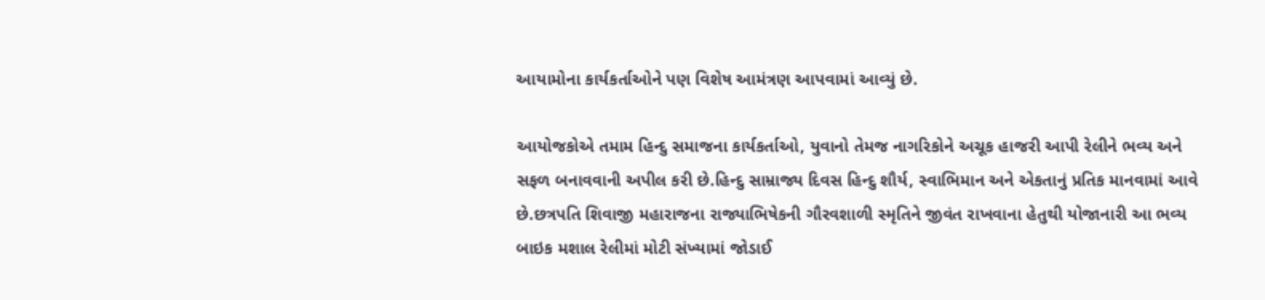આયામોના કાર્યકર્તાઓને પણ વિશેષ આમંત્રણ આપવામાં આવ્યું છે.

આયોજકોએ તમામ હિન્દુ સમાજના કાર્યકર્તાઓ, યુવાનો તેમજ નાગરિકોને અચૂક હાજરી આપી રેલીને ભવ્ય અને સફળ બનાવવાની અપીલ કરી છે.હિન્દુ સામ્રાજ્ય દિવસ હિન્દુ શૌર્ય, સ્વાભિમાન અને એકતાનું પ્રતિક માનવામાં આવે છે.છત્રપતિ શિવાજી મહારાજના રાજ્યાભિષેકની ગૌરવશાળી સ્મૃતિને જીવંત રાખવાના હેતુથી યોજાનારી આ ભવ્ય બાઇક મશાલ રેલીમાં મોટી સંખ્યામાં જોડાઈ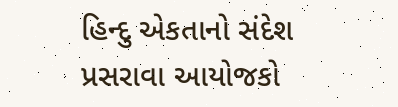હિન્દુ એકતાનો સંદેશ પ્રસરાવા આયોજકો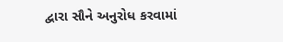દ્વારા સૌને અનુરોધ કરવામાં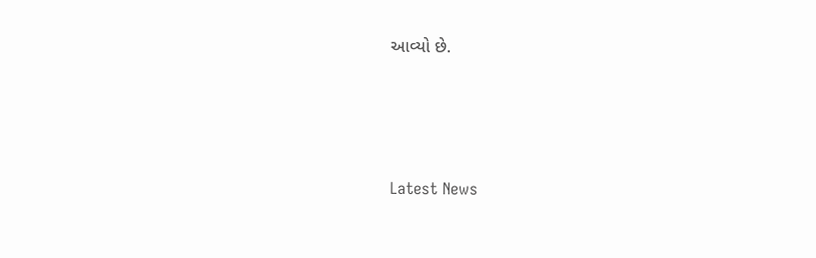આવ્યો છે.





Latest News